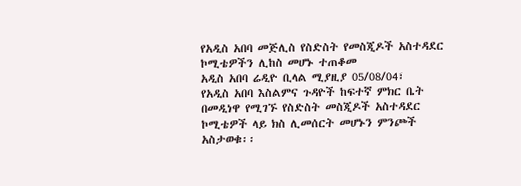የአዲስ አበባ መጅሊስ የስድስት የመስጂዶች አስተዳደር ኮሚቴዎችን ሊከስ መሆኑ ተጠቆመ
አዲስ አበባ ሬዲዮ ቢላል ሚያዚያ 05/08/04፣
የአዲስ አበባ እስልምና ጉዳዮች ከፍተኛ ምክር ቤት በመዲነዋ የሚገኙ የስድስት መስጂዶች አስተዳደር ኮሚቴዎች ላይ ክስ ሊመሰርት መሆኑን ምንጮች አስታወቁ፡፡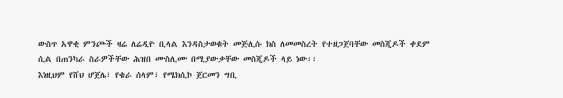ውስጥ አዋቂ ምንጮች ዛሬ ለሬዲዮ ቢላል እንዳስታወቁት መጅሊሱ ክስ ለመመስረት የተዘጋጀባቸው መስጂዶች ቀደም ሲል በጠንካራ ስራዎችቸው ሕዝበ ሙስሊሙ በሚያውቃቸው መስጂዶች ላይ ነው፡፡
እነዚህም የሸህ ሆጀሌ፣ የቄራ ሰላም፣ የሜክሲኮ ጀርመን ግቢ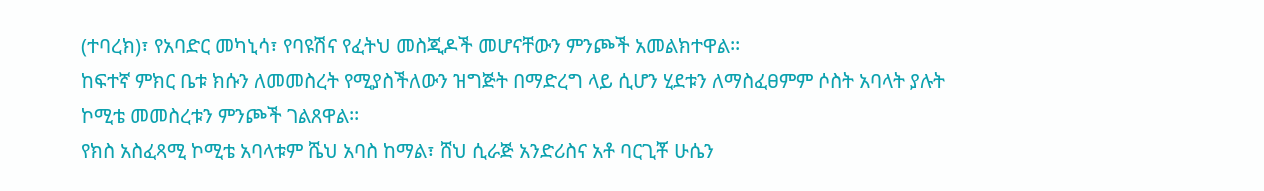(ተባረክ)፣ የአባድር መካኒሳ፣ የባዩሽና የፈትህ መስጂዶች መሆናቸውን ምንጮች አመልክተዋል፡፡
ከፍተኛ ምክር ቤቱ ክሱን ለመመስረት የሚያስችለውን ዝግጅት በማድረግ ላይ ሲሆን ሂደቱን ለማስፈፀምም ሶስት አባላት ያሉት ኮሚቴ መመስረቱን ምንጮች ገልጸዋል፡፡
የክስ አስፈጻሚ ኮሚቴ አባላቱም ሼህ አባስ ከማል፣ ሸህ ሲራጅ አንድሪስና አቶ ባርጊቾ ሁሴን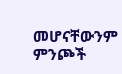መሆናቸውንም ምንጮች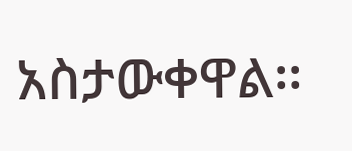አስታውቀዋል፡፡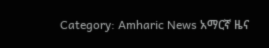Category: Amharic News አማርኛ ዜና